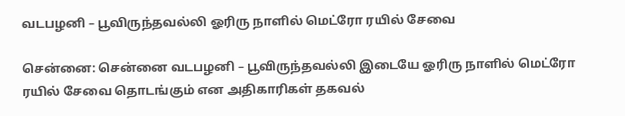வடபழனி – பூவிருந்தவல்லி ஓரிரு நாளில் மெட்ரோ ரயில் சேவை

சென்னை: சென்னை வடபழனி – பூவிருந்தவல்லி இடையே ஓரிரு நாளில் மெட்ரோ ரயில் சேவை தொடங்கும் என அதிகாரிகள் தகவல்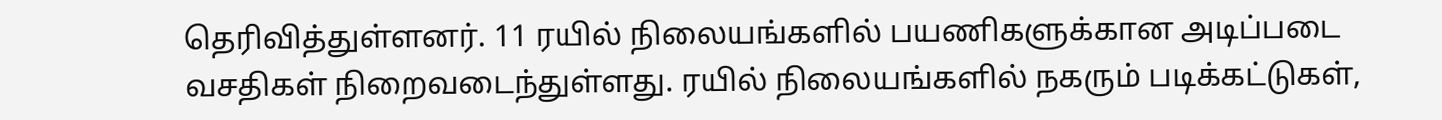தெரிவித்துள்ளனர். 11 ரயில் நிலையங்களில் பயணிகளுக்கான அடிப்படை வசதிகள் நிறைவடைந்துள்ளது. ரயில் நிலையங்களில் நகரும் படிக்கட்டுகள்,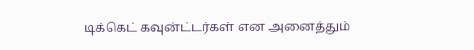டிக்கெட் கவுன்ட்டர்கள் என அனைத்தும்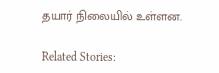தயார் நிலையில் உள்ளன.

Related Stories: